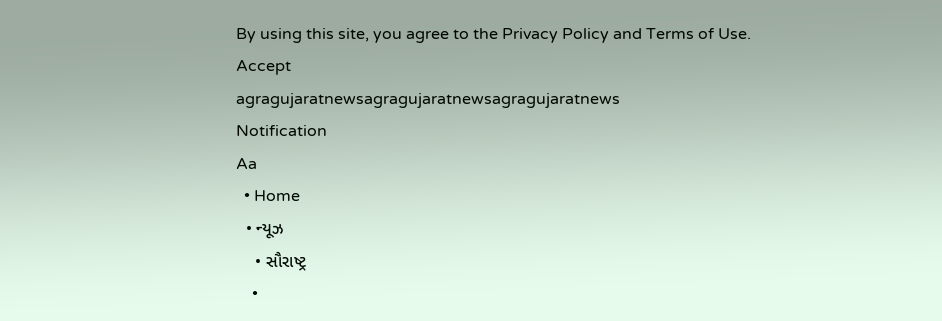By using this site, you agree to the Privacy Policy and Terms of Use.
Accept
agragujaratnewsagragujaratnewsagragujaratnews
Notification
Aa
  • Home
  • ન્યૂઝ
    • સૌરાષ્ટ્ર
    •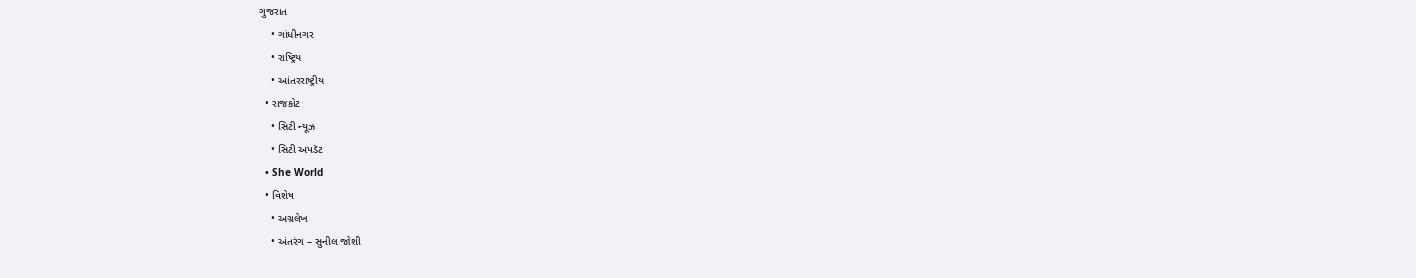ગુજરાત
    • ગાંધીનગર
    • રાષ્ટ્રિય
    • આંતરરાષ્ટ્રીય
  • રાજકોટ
    • સિટી ન્યૂઝ
    • સિટી અપડૅટ
  • She World
  • વિશેષ
    • અગ્રલેખ
    • અંતરંગ – સુનીલ જોશી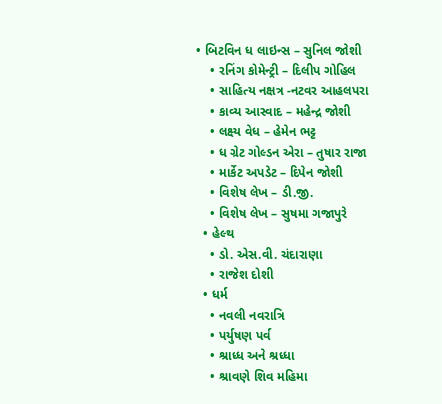• બિટવિન ધ લાઇન્સ – સુનિલ જોશી
    • રનિંગ કોમેન્ટ્રી – દિલીપ ગોહિલ
    • સાહિત્ય નક્ષત્ર -નટવર આહલપરા
    • કાવ્ય આસ્વાદ – મહેન્દ્ર જોશી
    • લક્ષ્ય વેધ – હેમેન ભટ્ટ
    • ધ ગ્રેટ ગોલ્ડન એરા – તુષાર રાજા
    • માર્કેટ અપડેટ – દિપેન જોશી
    • વિશેષ લેખ – ડી.જી.
    • વિશેષ લેખ – સુષમા ગજાપુરે
  • હેલ્થ
    • ડો. એસ.વી. ચંદારાણા
    • રાજેશ દોશી
  • ધર્મ
    • નવલી નવરાત્રિ
    • પર્યુષણ પર્વ
    • શ્રાધ્ધ અને શ્રધ્ધા
    • શ્રાવણે શિવ મહિમા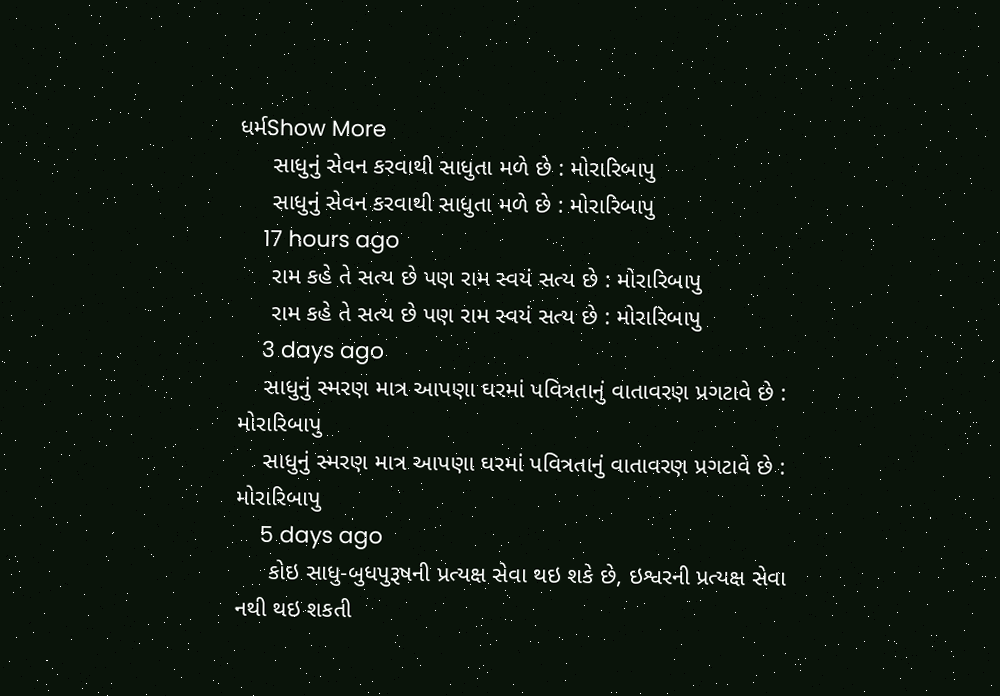ધર્મShow More
     સાધુનું સેવન કરવાથી સાધુતા મળે છે : મોરારિબાપુ
     સાધુનું સેવન કરવાથી સાધુતા મળે છે : મોરારિબાપુ
    17 hours ago
     રામ કહે તે સત્ય છે પણ રામ સ્વયં સત્ય છે : મોરારિબાપુ
     રામ કહે તે સત્ય છે પણ રામ સ્વયં સત્ય છે : મોરારિબાપુ
    3 days ago
    સાધુનું સ્મરણ માત્ર આપણા ઘરમાં પવિત્રતાનું વાતાવરણ પ્રગટાવે છે : મોરારિબાપુ
    સાધુનું સ્મરણ માત્ર આપણા ઘરમાં પવિત્રતાનું વાતાવરણ પ્રગટાવે છે : મોરારિબાપુ
    5 days ago
     કોઇ સાધુ-બુધપુરૂષની પ્રત્યક્ષ સેવા થઇ શકે છે, ઇશ્વરની પ્રત્યક્ષ સેવા નથી થઇ શકતી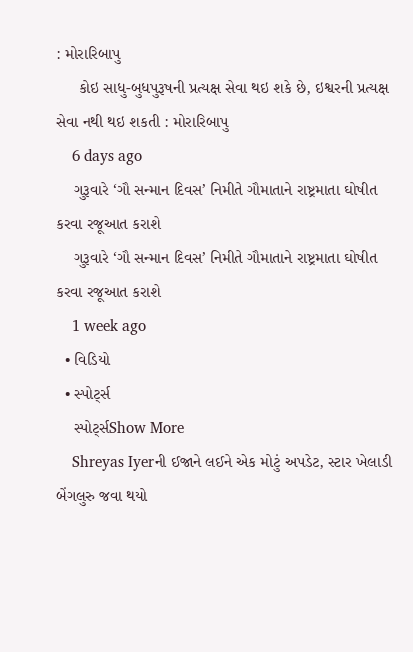: મોરારિબાપુ
     કોઇ સાધુ-બુધપુરૂષની પ્રત્યક્ષ સેવા થઇ શકે છે, ઇશ્વરની પ્રત્યક્ષ સેવા નથી થઇ શકતી : મોરારિબાપુ
    6 days ago
    ગુરૂવારે ‘ગૌ સન્માન દિવસ’ નિમીતે ગૌમાતાને રાષ્ટ્રમાતા ઘોષીત કરવા રજૂઆત કરાશે
    ગુરૂવારે ‘ગૌ સન્માન દિવસ’ નિમીતે ગૌમાતાને રાષ્ટ્રમાતા ઘોષીત કરવા રજૂઆત કરાશે
    1 week ago
  • વિડિયો
  • સ્પોર્ટ્સ
    સ્પોર્ટ્સShow More
    Shreyas Iyerની ઈજાને લઈને એક મોટું અપડેટ, સ્ટાર ખેલાડી બેંગલુરુ જવા થયો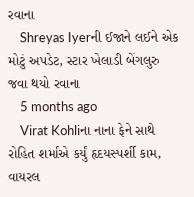રવાના
    Shreyas Iyerની ઈજાને લઈને એક મોટું અપડેટ, સ્ટાર ખેલાડી બેંગલુરુ જવા થયો રવાના
    5 months ago
    Virat Kohliના નાના ફેને સાથે રોહિત શર્માએ કર્યું હૃદયસ્પર્શી કામ, વાયરલ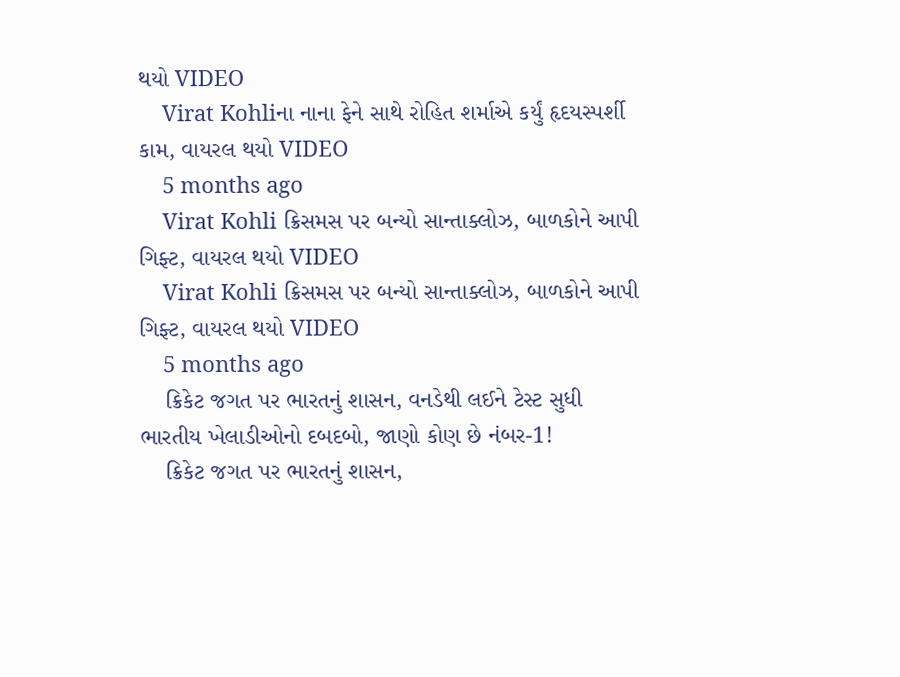થયો VIDEO
    Virat Kohliના નાના ફેને સાથે રોહિત શર્માએ કર્યું હૃદયસ્પર્શી કામ, વાયરલ થયો VIDEO
    5 months ago
    Virat Kohli ક્રિસમસ પર બન્યો સાન્તાક્લોઝ, બાળકોને આપી ગિફ્ટ, વાયરલ થયો VIDEO
    Virat Kohli ક્રિસમસ પર બન્યો સાન્તાક્લોઝ, બાળકોને આપી ગિફ્ટ, વાયરલ થયો VIDEO
    5 months ago
    ક્રિકેટ જગત પર ભારતનું શાસન, વનડેથી લઈને ટેસ્ટ સુધી ભારતીય ખેલાડીઓનો દબદબો, જાણો કોણ છે નંબર-1!
    ક્રિકેટ જગત પર ભારતનું શાસન,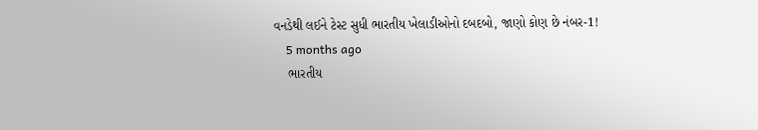વનડેથી લઈને ટેસ્ટ સુધી ભારતીય ખેલાડીઓનો દબદબો, જાણો કોણ છે નંબર-1!
    5 months ago
    ભારતીય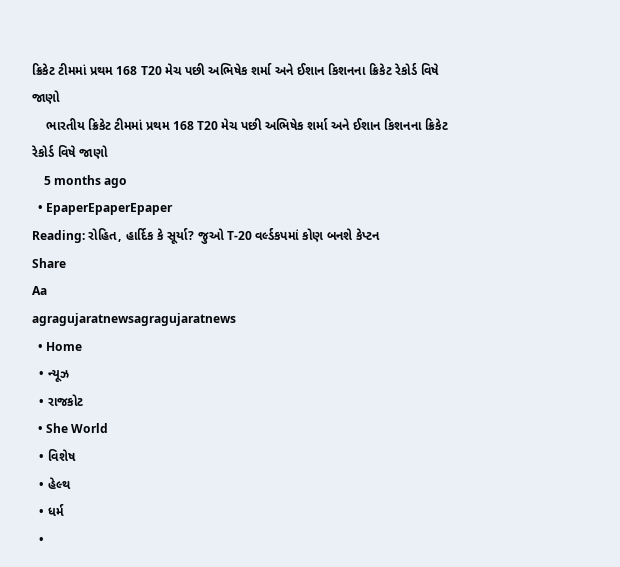ક્રિકેટ ટીમમાં પ્રથમ 168 T20 મેચ પછી અભિષેક શર્મા અને ઈશાન કિશનના ક્રિકેટ રેકોર્ડ વિષે જાણો
    ભારતીય ક્રિકેટ ટીમમાં પ્રથમ 168 T20 મેચ પછી અભિષેક શર્મા અને ઈશાન કિશનના ક્રિકેટ રેકોર્ડ વિષે જાણો
    5 months ago
  • EpaperEpaperEpaper
Reading: રોહિત, હાર્દિક કે સૂર્યા? જુઓ T-20 વર્લ્ડકપમાં કોણ બનશે કેપ્ટન
Share
Aa
agragujaratnewsagragujaratnews
  • Home
  • ન્યૂઝ
  • રાજકોટ
  • She World
  • વિશેષ
  • હેલ્થ
  • ધર્મ
  •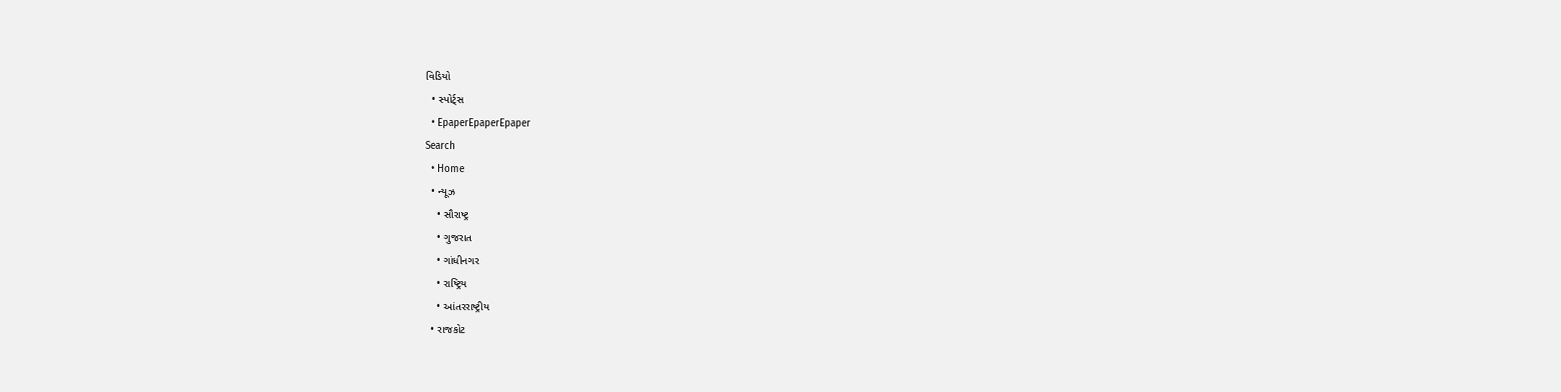વિડિયો
  • સ્પોર્ટ્સ
  • EpaperEpaperEpaper
Search
  • Home
  • ન્યૂઝ
    • સૌરાષ્ટ્ર
    • ગુજરાત
    • ગાંધીનગર
    • રાષ્ટ્રિય
    • આંતરરાષ્ટ્રીય
  • રાજકોટ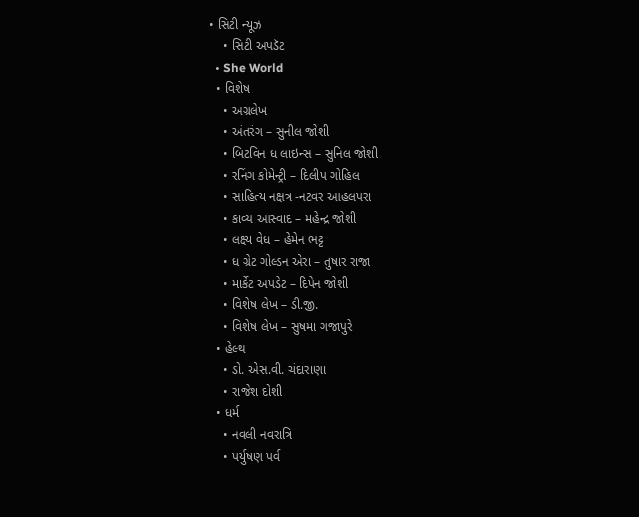• સિટી ન્યૂઝ
    • સિટી અપડૅટ
  • She World
  • વિશેષ
    • અગ્રલેખ
    • અંતરંગ – સુનીલ જોશી
    • બિટવિન ધ લાઇન્સ – સુનિલ જોશી
    • રનિંગ કોમેન્ટ્રી – દિલીપ ગોહિલ
    • સાહિત્ય નક્ષત્ર -નટવર આહલપરા
    • કાવ્ય આસ્વાદ – મહેન્દ્ર જોશી
    • લક્ષ્ય વેધ – હેમેન ભટ્ટ
    • ધ ગ્રેટ ગોલ્ડન એરા – તુષાર રાજા
    • માર્કેટ અપડેટ – દિપેન જોશી
    • વિશેષ લેખ – ડી.જી.
    • વિશેષ લેખ – સુષમા ગજાપુરે
  • હેલ્થ
    • ડો. એસ.વી. ચંદારાણા
    • રાજેશ દોશી
  • ધર્મ
    • નવલી નવરાત્રિ
    • પર્યુષણ પર્વ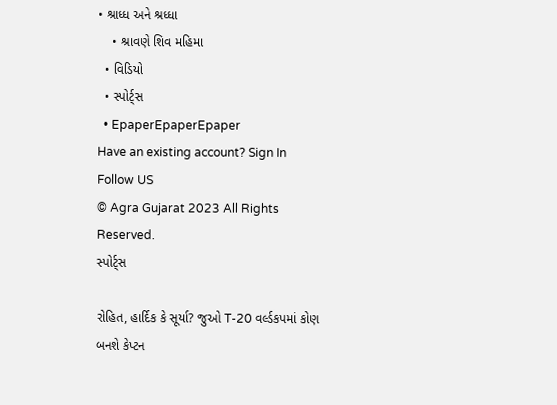• શ્રાધ્ધ અને શ્રધ્ધા
    • શ્રાવણે શિવ મહિમા
  • વિડિયો
  • સ્પોર્ટ્સ
  • EpaperEpaperEpaper
Have an existing account? Sign In
Follow US
© Agra Gujarat 2023 All Rights Reserved.
સ્પોર્ટ્સ

રોહિત, હાર્દિક કે સૂર્યા? જુઓ T-20 વર્લ્ડકપમાં કોણ બનશે કેપ્ટન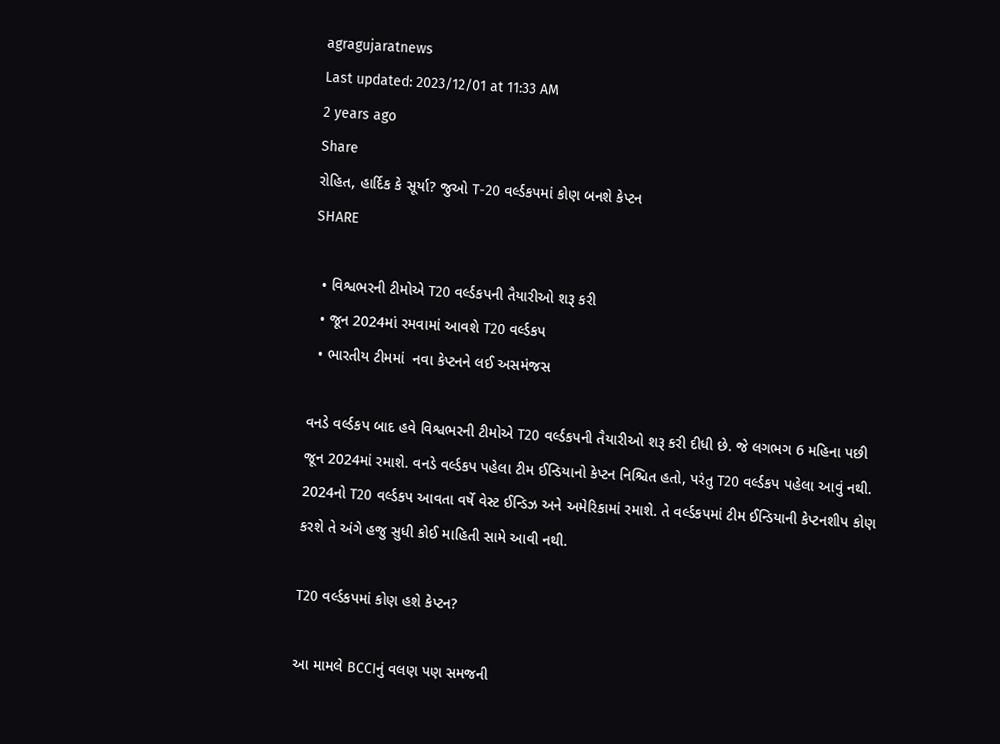agragujaratnews
Last updated: 2023/12/01 at 11:33 AM
2 years ago
Share
રોહિત, હાર્દિક કે સૂર્યા? જુઓ T-20 વર્લ્ડકપમાં કોણ બનશે કેપ્ટન
SHARE

  • વિશ્વભરની ટીમોએ T20 વર્લ્ડકપની તૈયારીઓ શરૂ કરી
  • જૂન 2024માં રમવામાં આવશે T20 વર્લ્ડકપ
  • ભારતીય ટીમમાં  નવા કેપ્ટનને લઈ અસમંજસ

વનડે વર્લ્ડકપ બાદ હવે વિશ્વભરની ટીમોએ T20 વર્લ્ડકપની તૈયારીઓ શરૂ કરી દીધી છે. જે લગભગ 6 મહિના પછી જૂન 2024માં રમાશે. વનડે વર્લ્ડકપ પહેલા ટીમ ઈન્ડિયાનો કેપ્ટન નિશ્ચિત હતો, પરંતુ T20 વર્લ્ડકપ પહેલા આવું નથી. 2024નો T20 વર્લ્ડકપ આવતા વર્ષે વેસ્ટ ઈન્ડિઝ અને અમેરિકામાં રમાશે. તે વર્લ્ડકપમાં ટીમ ઈન્ડિયાની કેપ્ટનશીપ કોણ કરશે તે અંગે હજુ સુધી કોઈ માહિતી સામે આવી નથી.

T20 વર્લ્ડકપમાં કોણ હશે કેપ્ટન?

આ મામલે BCCIનું વલણ પણ સમજની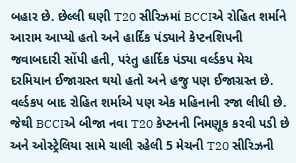બહાર છે. છેલ્લી ઘણી T20 સીરિઝમાં BCCIએ રોહિત શર્માને આરામ આપ્યો હતો અને હાર્દિક પંડ્યાને કેપ્ટનશિપની જવાબદારી સોંપી હતી, પરંતુ હાર્દિક પંડ્યા વર્લ્ડકપ મેચ દરમિયાન ઈજાગ્રસ્ત થયો હતો અને હજુ પણ ઈજાગ્રસ્ત છે. વર્લ્ડકપ બાદ રોહિત શર્માએ પણ એક મહિનાની રજા લીધી છે. જેથી BCCIએ બીજા નવા T20 કેપ્ટનની નિમણૂક કરવી પડી છે અને ઓસ્ટ્રેલિયા સામે ચાલી રહેલી 5 મેચની T20 સીરિઝની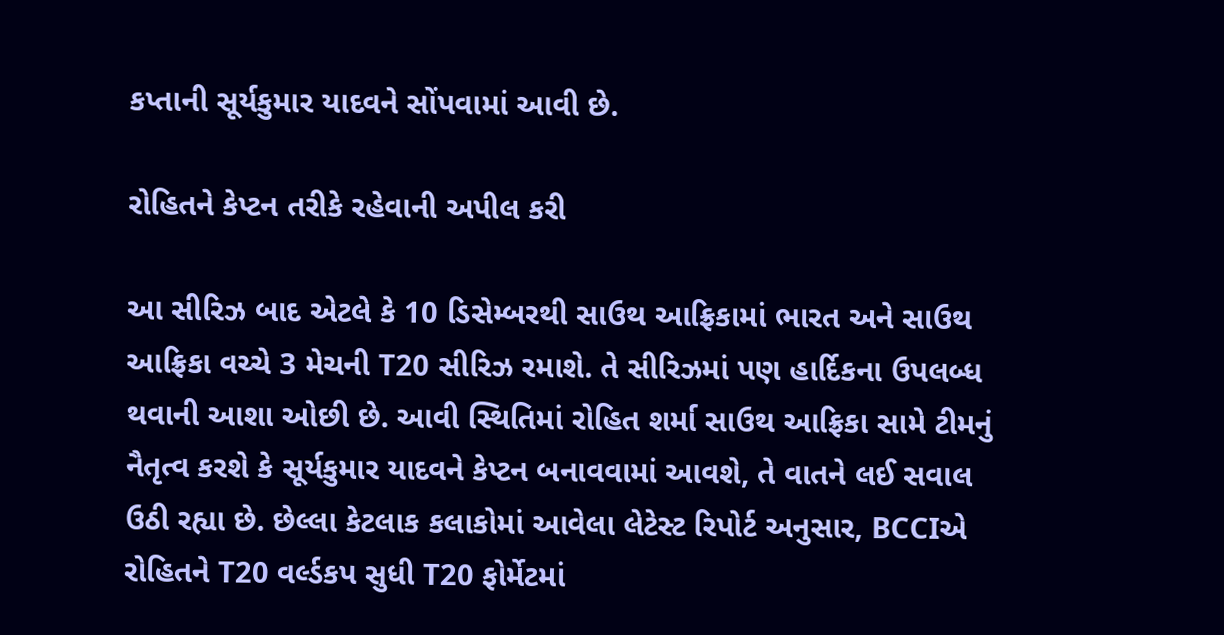કપ્તાની સૂર્યકુમાર યાદવને સોંપવામાં આવી છે.

રોહિતને કેપ્ટન તરીકે રહેવાની અપીલ કરી

આ સીરિઝ બાદ એટલે કે 10 ડિસેમ્બરથી સાઉથ આફ્રિકામાં ભારત અને સાઉથ આફ્રિકા વચ્ચે 3 મેચની T20 સીરિઝ રમાશે. તે સીરિઝમાં પણ હાર્દિકના ઉપલબ્ધ થવાની આશા ઓછી છે. આવી સ્થિતિમાં રોહિત શર્મા સાઉથ આફ્રિકા સામે ટીમનું નૈતૃત્વ કરશે કે સૂર્યકુમાર યાદવને કેપ્ટન બનાવવામાં આવશે, તે વાતને લઈ સવાલ ઉઠી રહ્યા છે. છેલ્લા કેટલાક કલાકોમાં આવેલા લેટેસ્ટ રિપોર્ટ અનુસાર, BCCIએ રોહિતને T20 વર્લ્ડકપ સુધી T20 ફોર્મેટમાં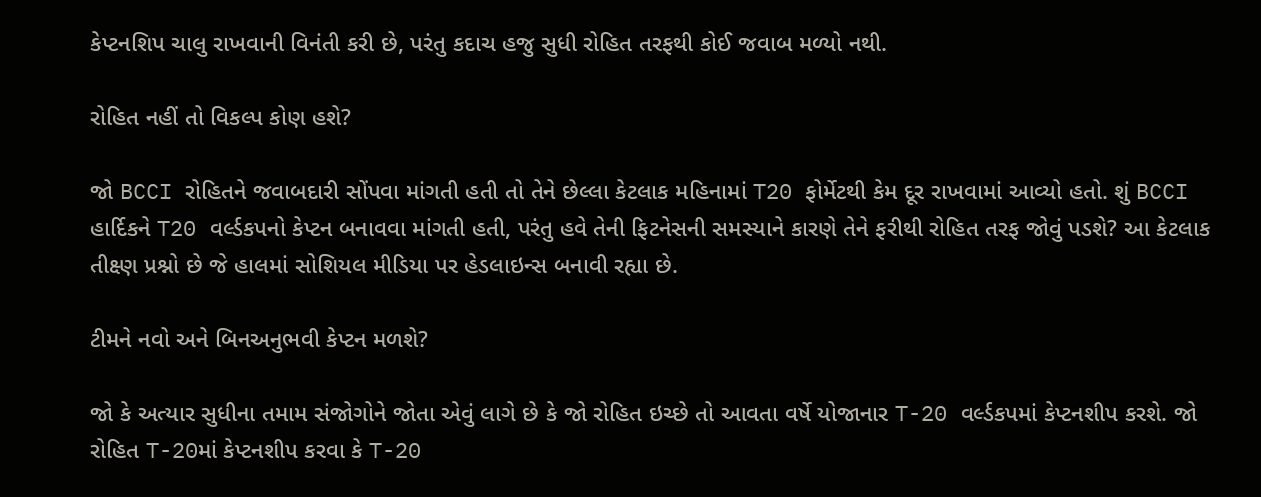કેપ્ટનશિપ ચાલુ રાખવાની વિનંતી કરી છે, પરંતુ કદાચ હજુ સુધી રોહિત તરફથી કોઈ જવાબ મળ્યો નથી.

રોહિત નહીં તો વિકલ્પ કોણ હશે?

જો BCCI રોહિતને જવાબદારી સોંપવા માંગતી હતી તો તેને છેલ્લા કેટલાક મહિનામાં T20 ફોર્મેટથી કેમ દૂર રાખવામાં આવ્યો હતો. શું BCCI હાર્દિકને T20 વર્લ્ડકપનો કેપ્ટન બનાવવા માંગતી હતી, પરંતુ હવે તેની ફિટનેસની સમસ્યાને કારણે તેને ફરીથી રોહિત તરફ જોવું પડશે? આ કેટલાક તીક્ષ્ણ પ્રશ્નો છે જે હાલમાં સોશિયલ મીડિયા પર હેડલાઇન્સ બનાવી રહ્યા છે.

ટીમને નવો અને બિનઅનુભવી કેપ્ટન મળશે?

જો કે અત્યાર સુધીના તમામ સંજોગોને જોતા એવું લાગે છે કે જો રોહિત ઇચ્છે તો આવતા વર્ષે યોજાનાર T-20 વર્લ્ડકપમાં કેપ્ટનશીપ કરશે. જો રોહિત T-20માં કેપ્ટનશીપ કરવા કે T-20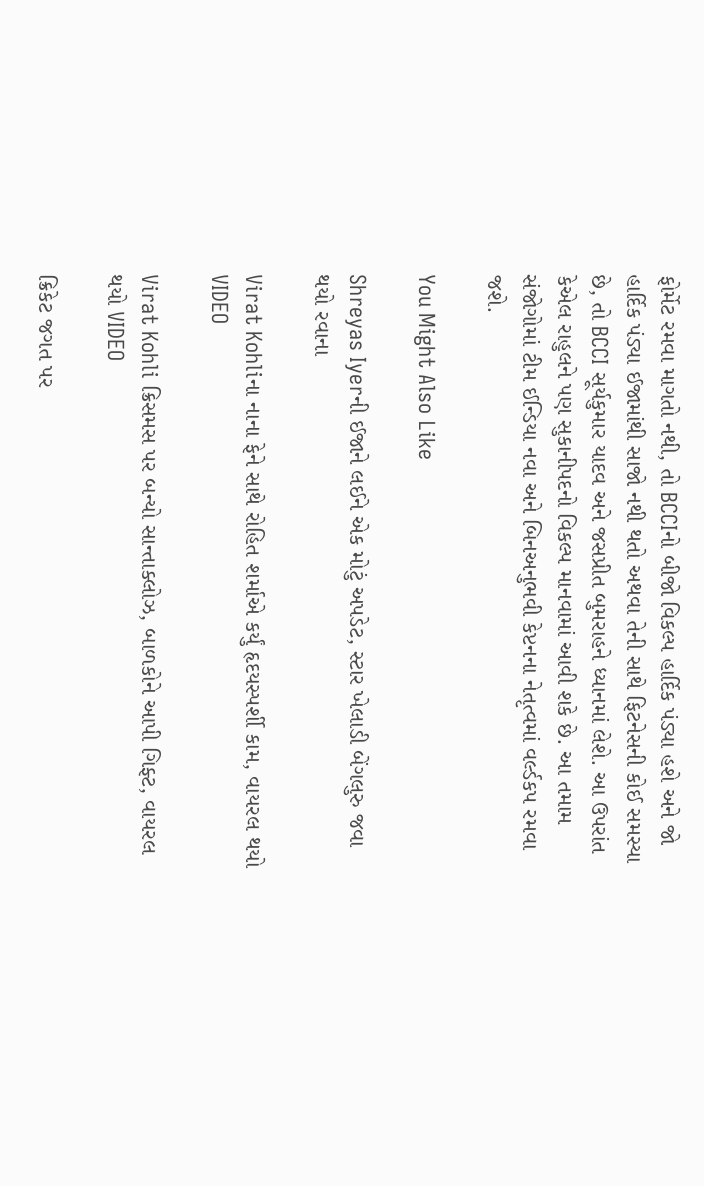ફોર્મેટ રમવા માગતો નથી, તો BCCIનો બીજો વિકલ્પ હાર્દિક પંડ્યા હશે અને જો હાર્દિક પંડ્યા ઈજામાંથી સાજો નથી થતો અથવા તેની સાથે ફિટનેસની કોઈ સમસ્યા છે, તો BCCI સૂર્યકુમાર યાદવ અને જસપ્રીત બુમરાહને ધ્યાનમાં લેશે. આ ઉપરાંત કેએલ રાહુલને પણ સુકાનીપદનો વિકલ્પ માનવામાં આવી શકે છે. આ તમામ સંજોગોમાં ટીમ ઈન્ડિયા નવા અને બિનઅનુભવી કેપ્ટનના નેતૃત્વમાં વર્લ્ડકપ રમવા જશે.

You Might Also Like

Shreyas Iyerની ઈજાને લઈને એક મોટું અપડેટ, સ્ટાર ખેલાડી બેંગલુરુ જવા થયો રવાના

Virat Kohliના નાના ફેને સાથે રોહિત શર્માએ કર્યું હૃદયસ્પર્શી કામ, વાયરલ થયો VIDEO

Virat Kohli ક્રિસમસ પર બન્યો સાન્તાક્લોઝ, બાળકોને આપી ગિફ્ટ, વાયરલ થયો VIDEO

ક્રિકેટ જગત પર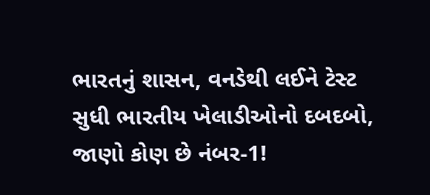ભારતનું શાસન, વનડેથી લઈને ટેસ્ટ સુધી ભારતીય ખેલાડીઓનો દબદબો, જાણો કોણ છે નંબર-1!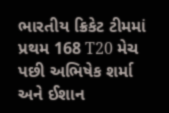ભારતીય ક્રિકેટ ટીમમાં પ્રથમ 168 T20 મેચ પછી અભિષેક શર્મા અને ઈશાન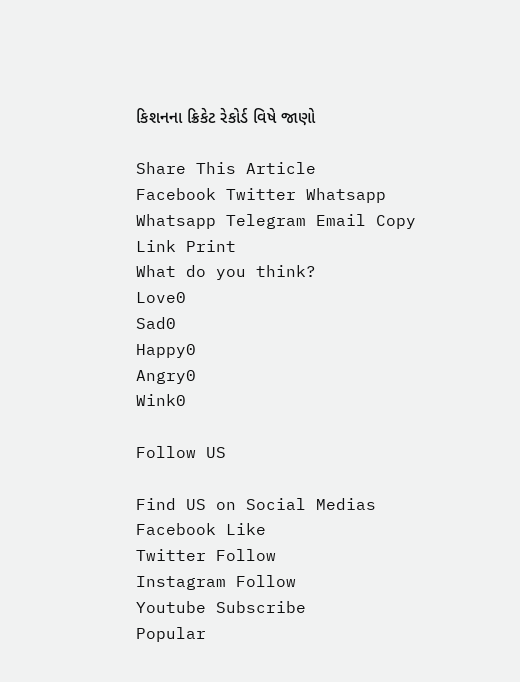કિશનના ક્રિકેટ રેકોર્ડ વિષે જાણો

Share This Article
Facebook Twitter Whatsapp Whatsapp Telegram Email Copy Link Print
What do you think?
Love0
Sad0
Happy0
Angry0
Wink0

Follow US

Find US on Social Medias
Facebook Like
Twitter Follow
Instagram Follow
Youtube Subscribe
Popular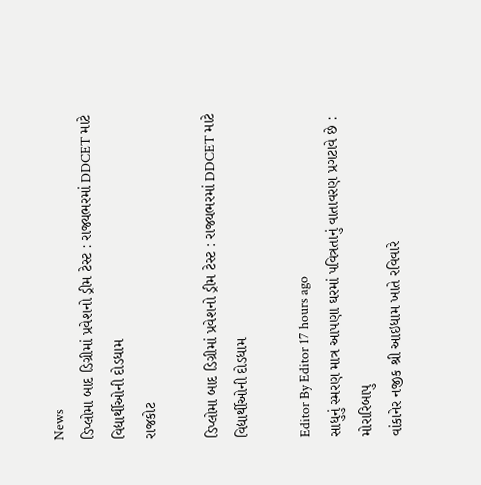News
ડિપ્લોમા બાદ ડિગ્રીમાં પ્રવેશનો ડ્રીમ ટેસ્ટ : રાજ્યભરમાં DDCET માટે વિદ્યાર્થીઓની દોડધામ
રાજકોટ

ડિપ્લોમા બાદ ડિગ્રીમાં પ્રવેશનો ડ્રીમ ટેસ્ટ : રાજ્યભરમાં DDCET માટે વિદ્યાર્થીઓની દોડધામ

Editor By Editor 17 hours ago
સાધુનું સ્મરણ માત્ર આપણા ઘરમાં પવિત્રતાનું વાતાવરણ પ્રગટાવે છે : મોરારિબાપુ
વાંકાનેર નજીક શ્રી આઇધામ ખાતે રવિવારે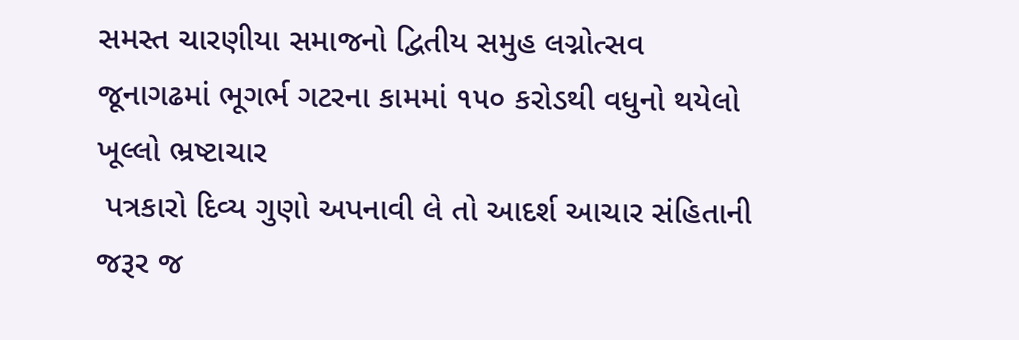સમસ્ત ચારણીયા સમાજનો દ્વિતીય સમુહ લગ્નોત્સવ
જૂનાગઢમાં ભૂગર્ભ ગટરના કામમાં ૧૫૦ કરોડથી વધુનો થયેલો ખૂલ્લો ભ્રષ્ટાચાર
 પત્રકારો દિવ્ય ગુણો અપનાવી લે તો આદર્શ આચાર સંહિતાની જરૂર જ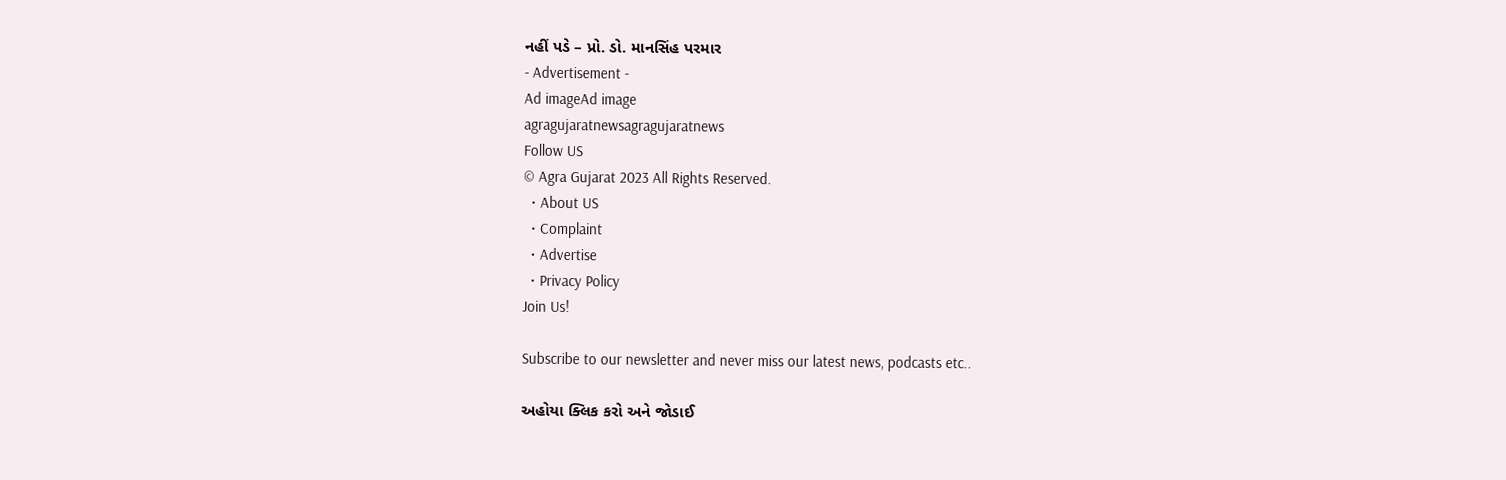નહીં પડે – પ્રો. ડો. માનસિંહ પરમાર
- Advertisement -
Ad imageAd image
agragujaratnewsagragujaratnews
Follow US
© Agra Gujarat 2023 All Rights Reserved.
  • About US
  • Complaint
  • Advertise
  • Privacy Policy
Join Us!

Subscribe to our newsletter and never miss our latest news, podcasts etc..

અહોયા ક્લિક કરો અને જોડાઈ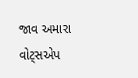જાવ અમારા વોટ્સએપ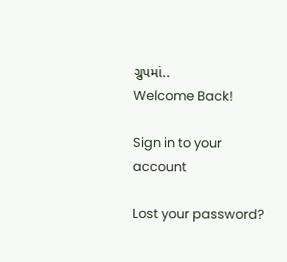ગ્રુપમાં..
Welcome Back!

Sign in to your account

Lost your password?